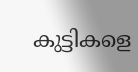കുട്ടികളെ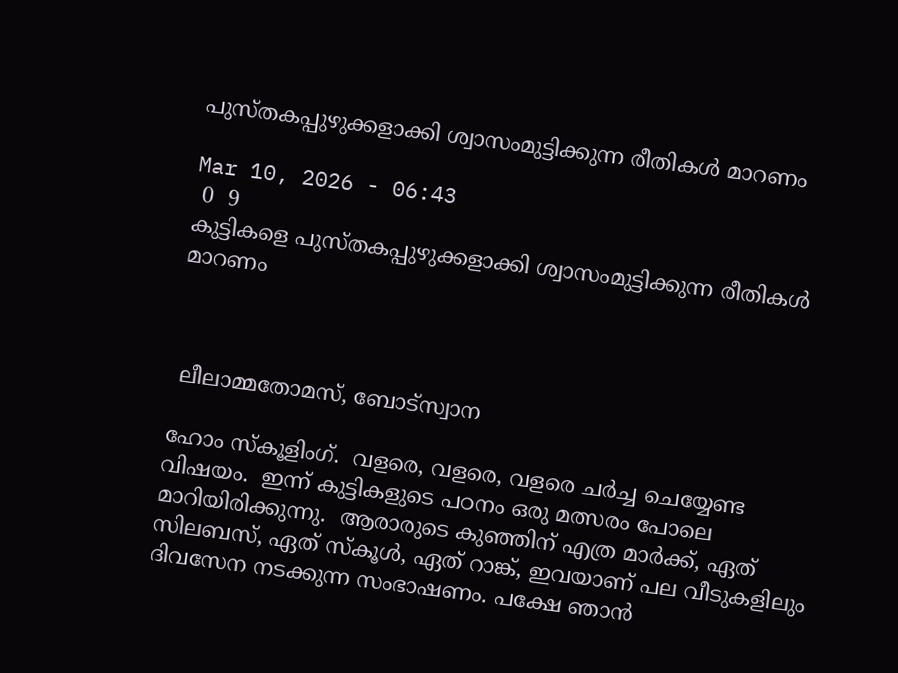പുസ്തകപ്പുഴുക്കളാക്കി ശ്വാസംമുട്ടിക്കുന്ന രീതികൾ മാറണം

Mar 10, 2026 - 06:43
 0  9
കുട്ടികളെ പുസ്തകപ്പുഴുക്കളാക്കി ശ്വാസംമുട്ടിക്കുന്ന രീതികൾ മാറണം



 ലീലാമ്മതോമസ്, ബോട്സ്വാന

ഹോം സ്കൂളിംഗ്.  വളരെ, വളരെ, വളരെ ചർച്ച ചെയ്യേണ്ട വിഷയം.  ഇന്ന് കുട്ടികളുടെ പഠനം ഒരു മത്സരം പോലെ മാറിയിരിക്കുന്നു.  ആരാരുടെ കുഞ്ഞിന് എത്ര മാർക്ക്, ഏത് സിലബസ്, ഏത് സ്കൂൾ, ഏത് റാങ്ക്, ഇവയാണ് പല വീടുകളിലും ദിവസേന നടക്കുന്ന സംഭാഷണം. പക്ഷേ ഞാൻ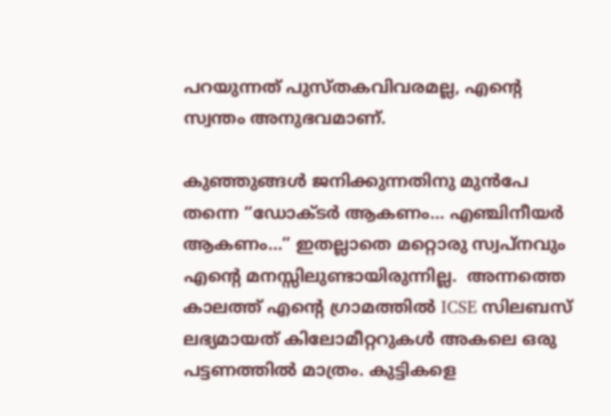പറയുന്നത് പുസ്തകവിവരമല്ല, എന്റെ സ്വന്തം അനുഭവമാണ്.

കുഞ്ഞുങ്ങൾ ജനിക്കുന്നതിനു മുൻപേ തന്നെ “ഡോക്ടർ ആകണം… എഞ്ചിനീയർ ആകണം…” ഇതല്ലാതെ മറ്റൊരു സ്വപ്നവും എന്റെ മനസ്സിലുണ്ടായിരുന്നില്ല.  അന്നത്തെ കാലത്ത് എന്റെ ഗ്രാമത്തിൽ ICSE സിലബസ് ലഭ്യമായത് കിലോമീറ്ററുകൾ അകലെ ഒരു പട്ടണത്തിൽ മാത്രം. കുട്ടികളെ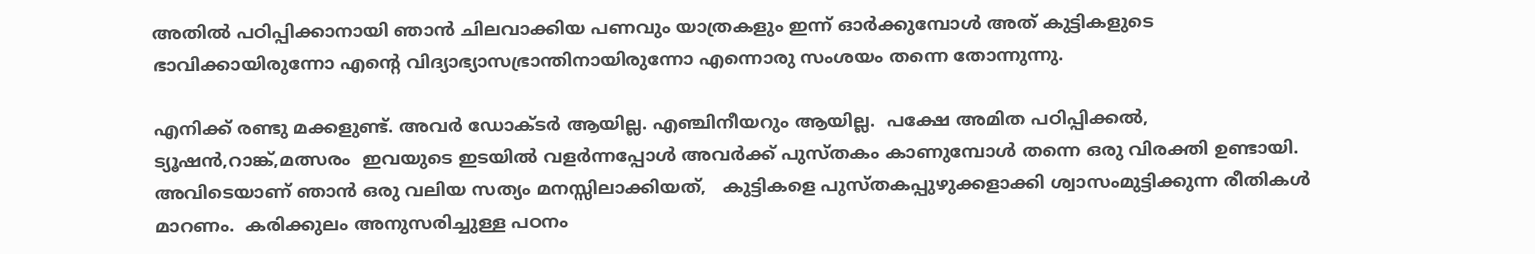അതിൽ പഠിപ്പിക്കാനായി ഞാൻ ചിലവാക്കിയ പണവും യാത്രകളും ഇന്ന് ഓർക്കുമ്പോൾ അത് കുട്ടികളുടെ ഭാവിക്കായിരുന്നോ എന്റെ വിദ്യാഭ്യാസഭ്രാന്തിനായിരുന്നോ എന്നൊരു സംശയം തന്നെ തോന്നുന്നു.

എനിക്ക് രണ്ടു മക്കളുണ്ട്. അവർ ഡോക്ടർ ആയില്ല. എഞ്ചിനീയറും ആയില്ല.  പക്ഷേ അമിത പഠിപ്പിക്കൽ, ട്യൂഷൻ,റാങ്ക്,മത്സരം  ഇവയുടെ ഇടയിൽ വളർന്നപ്പോൾ അവർക്ക് പുസ്തകം കാണുമ്പോൾ തന്നെ ഒരു വിരക്തി ഉണ്ടായി.  അവിടെയാണ് ഞാൻ ഒരു വലിയ സത്യം മനസ്സിലാക്കിയത്,   കുട്ടികളെ പുസ്തകപ്പുഴുക്കളാക്കി ശ്വാസംമുട്ടിക്കുന്ന രീതികൾ മാറണം.  കരിക്കുലം അനുസരിച്ചുള്ള പഠനം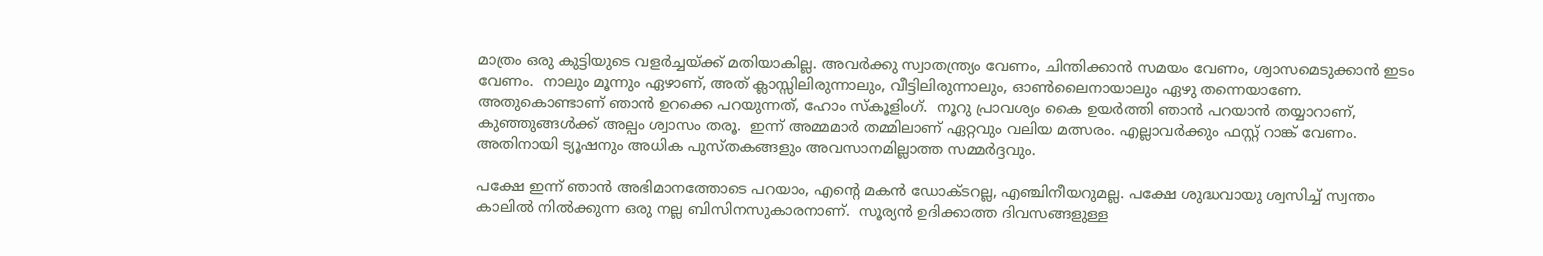മാത്രം ഒരു കുട്ടിയുടെ വളർച്ചയ്ക്ക് മതിയാകില്ല. അവർക്കു സ്വാതന്ത്ര്യം വേണം, ചിന്തിക്കാൻ സമയം വേണം, ശ്വാസമെടുക്കാൻ ഇടം വേണം.  നാലും മൂന്നും ഏഴാണ്, അത് ക്ലാസ്സിലിരുന്നാലും, വീട്ടിലിരുന്നാലും, ഓൺലൈനായാലും ഏഴു തന്നെയാണേ.  അതുകൊണ്ടാണ് ഞാൻ ഉറക്കെ പറയുന്നത്, ഹോം സ്കൂളിംഗ്.  നൂറു പ്രാവശ്യം കൈ ഉയർത്തി ഞാൻ പറയാൻ തയ്യാറാണ്,   കുഞ്ഞുങ്ങൾക്ക് അല്പം ശ്വാസം തരൂ.  ഇന്ന് അമ്മമാർ തമ്മിലാണ് ഏറ്റവും വലിയ മത്സരം. എല്ലാവർക്കും ഫസ്റ്റ് റാങ്ക് വേണം. അതിനായി ട്യൂഷനും അധിക പുസ്തകങ്ങളും അവസാനമില്ലാത്ത സമ്മർദ്ദവും.

പക്ഷേ ഇന്ന് ഞാൻ അഭിമാനത്തോടെ പറയാം, എന്റെ മകൻ ഡോക്ടറല്ല, എഞ്ചിനീയറുമല്ല. പക്ഷേ ശുദ്ധവായു ശ്വസിച്ച് സ്വന്തം കാലിൽ നിൽക്കുന്ന ഒരു നല്ല ബിസിനസുകാരനാണ്.  സൂര്യൻ ഉദിക്കാത്ത ദിവസങ്ങളുള്ള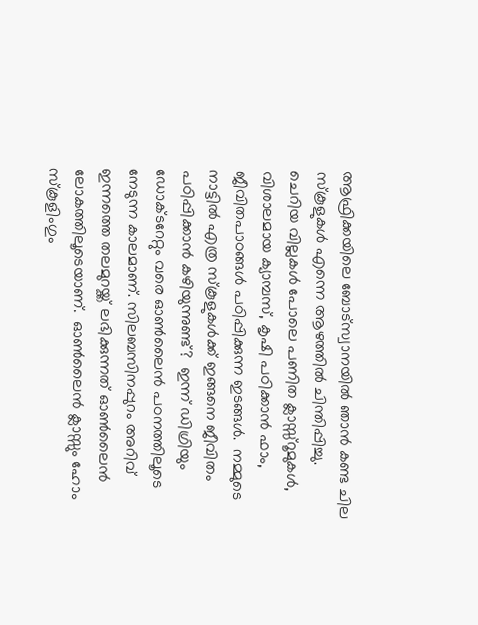ആഫ്രിക്കയിലെ ബോട്സ്വാനയിൽ ഞാൻ കണ്ട ചില സ്കൂളുകൾ എന്നെ ആഴത്തിൽ ചിന്തിപ്പിച്ചു.  ചെറിയ വില്ലകൾ പോലെ പണിത ക്ലാസ്സ്‌റൂമുകൾ, വിശാലമായ ക്യാമ്പസ്, കൃഷി പഠിക്കാൻ ഫാം, ജീവിതപാഠങ്ങൾ പഠിപ്പിക്കുന്ന ഇടങ്ങൾ.  നമ്മുടെ നാട്ടിൽ എത്ര സ്കൂളുകൾക്ക് ഇങ്ങനെ ജീവിതം പഠിപ്പിക്കാൻ കഴിയുന്നുണ്ട്?  ഇന്ന് ഡിഗ്രിയും ഡോക്ടറേറ്റും വരെ ഓൺലൈൻ പഠനത്തിലൂടെ നേടുന്ന കാലമാണ്. സിലബസിനപ്പുറം അറിവ് ഇന്നത്തെ തലമുറയ്ക്ക് ലഭിക്കുന്നത് ഓൺലൈൻ ലോകത്തിലൂടെയാണ്.  ഓൺലൈൻ ക്ലാസ്സും ഹോം സ്കൂളിംഗും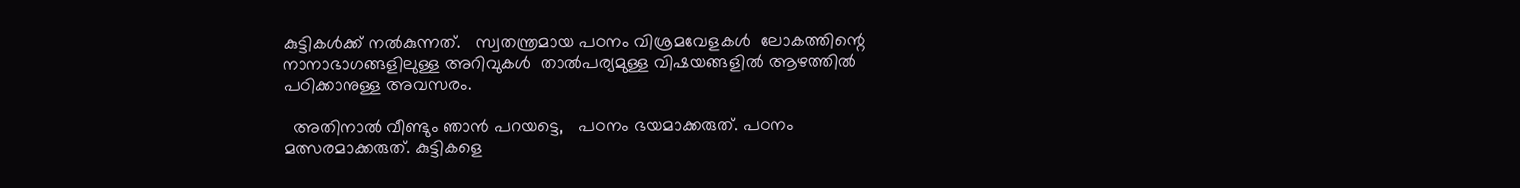കുട്ടികൾക്ക് നൽകുന്നത്.   സ്വതന്ത്രമായ പഠനം വിശ്രമവേളകൾ  ലോകത്തിന്റെ നാനാഭാഗങ്ങളിലുള്ള അറിവുകൾ  താൽപര്യമുള്ള വിഷയങ്ങളിൽ ആഴത്തിൽ പഠിക്കാനുള്ള അവസരം.

  അതിനാൽ വീണ്ടും ഞാൻ പറയട്ടെ,   പഠനം ഭയമാക്കരുത്. പഠനം മത്സരമാക്കരുത്. കുട്ടികളെ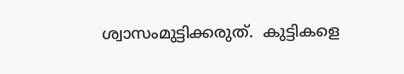ശ്വാസംമുട്ടിക്കരുത്.  കുട്ടികളെ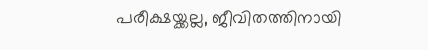പരീക്ഷയ്ക്കല്ല, ജീവിതത്തിനായി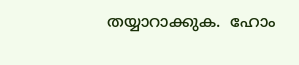തയ്യാറാക്കുക.  ഹോം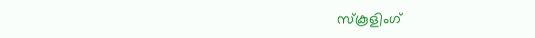സ്കൂളിംഗ്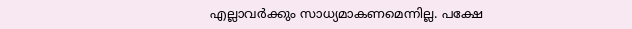എല്ലാവർക്കും സാധ്യമാകണമെന്നില്ല. പക്ഷേ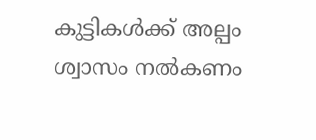കുട്ടികൾക്ക് അല്പം ശ്വാസം നൽകണം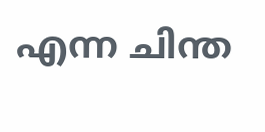എന്ന ചിന്ത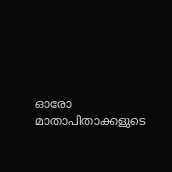ഓരോ മാതാപിതാക്കളുടെ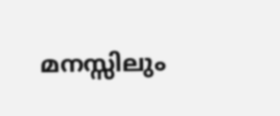മനസ്സിലും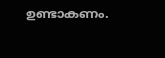ഉണ്ടാകണം.